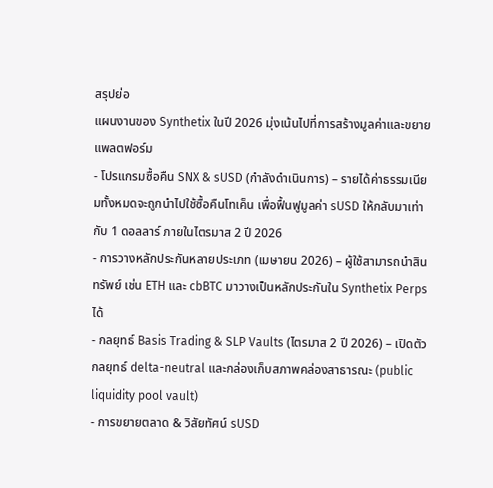สรุปย่อ
แผนงานของ Synthetix ในปี 2026 มุ่งเน้นไปที่การสร้างมูลค่าและขยายแพลตฟอร์ม
- โปรแกรมซื้อคืน SNX & sUSD (กำลังดำเนินการ) – รายได้ค่าธรรมเนียมทั้งหมดจะถูกนำไปใช้ซื้อคืนโทเค็น เพื่อฟื้นฟูมูลค่า sUSD ให้กลับมาเท่ากับ 1 ดอลลาร์ ภายในไตรมาส 2 ปี 2026
- การวางหลักประกันหลายประเภท (เมษายน 2026) – ผู้ใช้สามารถนำสินทรัพย์ เช่น ETH และ cbBTC มาวางเป็นหลักประกันใน Synthetix Perps ได้
- กลยุทธ์ Basis Trading & SLP Vaults (ไตรมาส 2 ปี 2026) – เปิดตัวกลยุทธ์ delta-neutral และกล่องเก็บสภาพคล่องสาธารณะ (public liquidity pool vault)
- การขยายตลาด & วิสัยทัศน์ sUSD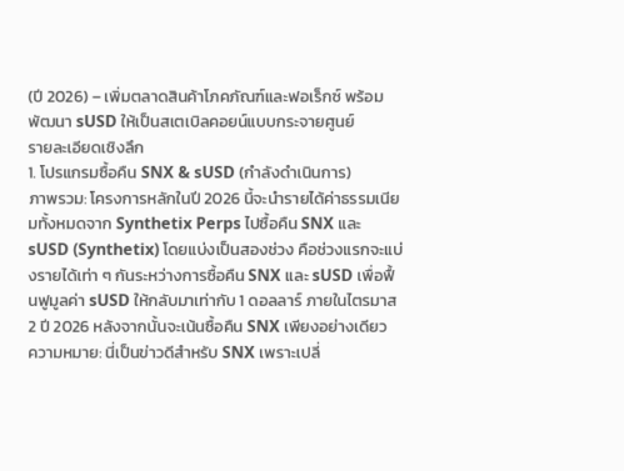(ปี 2026) – เพิ่มตลาดสินค้าโภคภัณฑ์และฟอเร็กซ์ พร้อมพัฒนา sUSD ให้เป็นสเตเบิลคอยน์แบบกระจายศูนย์
รายละเอียดเชิงลึก
1. โปรแกรมซื้อคืน SNX & sUSD (กำลังดำเนินการ)
ภาพรวม: โครงการหลักในปี 2026 นี้จะนำรายได้ค่าธรรมเนียมทั้งหมดจาก Synthetix Perps ไปซื้อคืน SNX และ sUSD (Synthetix) โดยแบ่งเป็นสองช่วง คือช่วงแรกจะแบ่งรายได้เท่า ๆ กันระหว่างการซื้อคืน SNX และ sUSD เพื่อฟื้นฟูมูลค่า sUSD ให้กลับมาเท่ากับ 1 ดอลลาร์ ภายในไตรมาส 2 ปี 2026 หลังจากนั้นจะเน้นซื้อคืน SNX เพียงอย่างเดียว
ความหมาย: นี่เป็นข่าวดีสำหรับ SNX เพราะเปลี่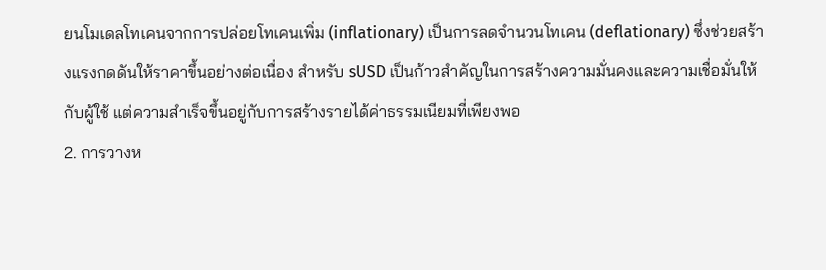ยนโมเดลโทเคนจากการปล่อยโทเคนเพิ่ม (inflationary) เป็นการลดจำนวนโทเคน (deflationary) ซึ่งช่วยสร้างแรงกดดันให้ราคาขึ้นอย่างต่อเนื่อง สำหรับ sUSD เป็นก้าวสำคัญในการสร้างความมั่นคงและความเชื่อมั่นให้กับผู้ใช้ แต่ความสำเร็จขึ้นอยู่กับการสร้างรายได้ค่าธรรมเนียมที่เพียงพอ
2. การวางห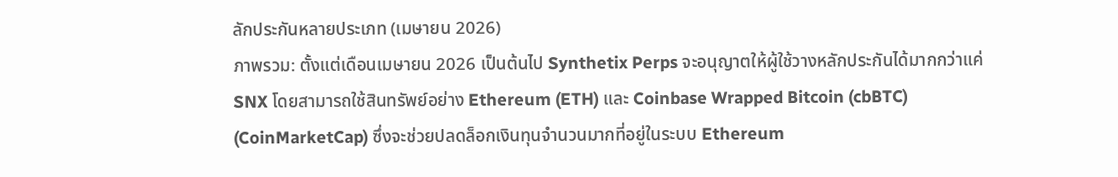ลักประกันหลายประเภท (เมษายน 2026)
ภาพรวม: ตั้งแต่เดือนเมษายน 2026 เป็นต้นไป Synthetix Perps จะอนุญาตให้ผู้ใช้วางหลักประกันได้มากกว่าแค่ SNX โดยสามารถใช้สินทรัพย์อย่าง Ethereum (ETH) และ Coinbase Wrapped Bitcoin (cbBTC) (CoinMarketCap) ซึ่งจะช่วยปลดล็อกเงินทุนจำนวนมากที่อยู่ในระบบ Ethereum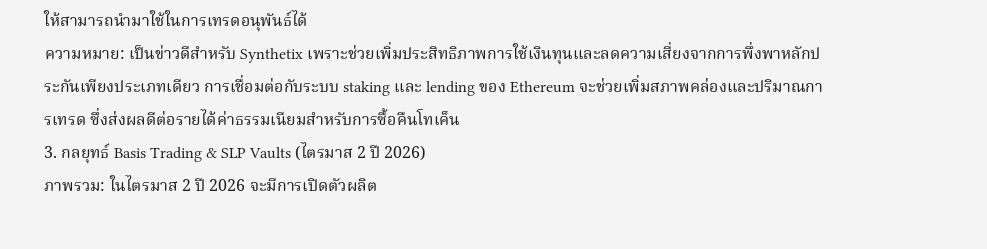ให้สามารถนำมาใช้ในการเทรดอนุพันธ์ได้
ความหมาย: เป็นข่าวดีสำหรับ Synthetix เพราะช่วยเพิ่มประสิทธิภาพการใช้เงินทุนและลดความเสี่ยงจากการพึ่งพาหลักประกันเพียงประเภทเดียว การเชื่อมต่อกับระบบ staking และ lending ของ Ethereum จะช่วยเพิ่มสภาพคล่องและปริมาณการเทรด ซึ่งส่งผลดีต่อรายได้ค่าธรรมเนียมสำหรับการซื้อคืนโทเค็น
3. กลยุทธ์ Basis Trading & SLP Vaults (ไตรมาส 2 ปี 2026)
ภาพรวม: ในไตรมาส 2 ปี 2026 จะมีการเปิดตัวผลิต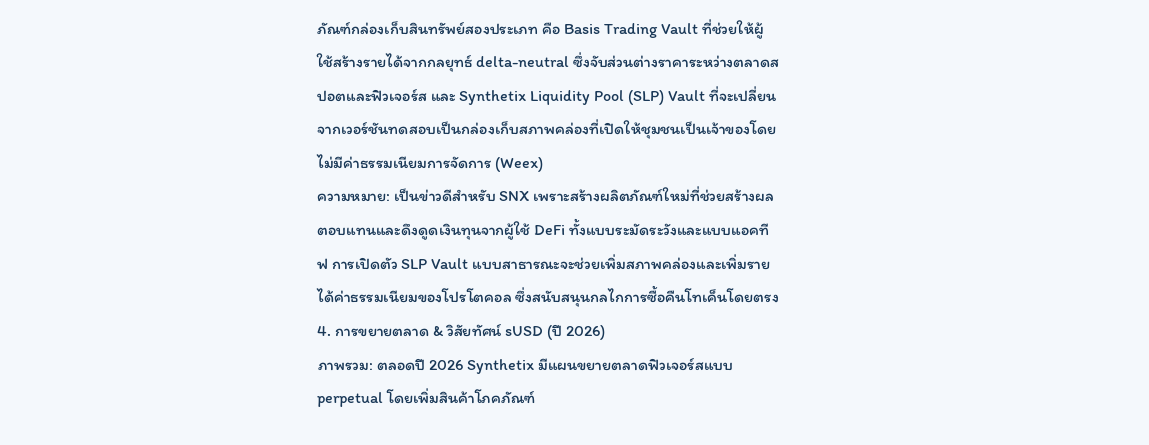ภัณฑ์กล่องเก็บสินทรัพย์สองประเภท คือ Basis Trading Vault ที่ช่วยให้ผู้ใช้สร้างรายได้จากกลยุทธ์ delta-neutral ซึ่งจับส่วนต่างราคาระหว่างตลาดสปอตและฟิวเจอร์ส และ Synthetix Liquidity Pool (SLP) Vault ที่จะเปลี่ยนจากเวอร์ชันทดสอบเป็นกล่องเก็บสภาพคล่องที่เปิดให้ชุมชนเป็นเจ้าของโดยไม่มีค่าธรรมเนียมการจัดการ (Weex)
ความหมาย: เป็นข่าวดีสำหรับ SNX เพราะสร้างผลิตภัณฑ์ใหม่ที่ช่วยสร้างผลตอบแทนและดึงดูดเงินทุนจากผู้ใช้ DeFi ทั้งแบบระมัดระวังและแบบแอคทีฟ การเปิดตัว SLP Vault แบบสาธารณะจะช่วยเพิ่มสภาพคล่องและเพิ่มรายได้ค่าธรรมเนียมของโปรโตคอล ซึ่งสนับสนุนกลไกการซื้อคืนโทเค็นโดยตรง
4. การขยายตลาด & วิสัยทัศน์ sUSD (ปี 2026)
ภาพรวม: ตลอดปี 2026 Synthetix มีแผนขยายตลาดฟิวเจอร์สแบบ perpetual โดยเพิ่มสินค้าโภคภัณฑ์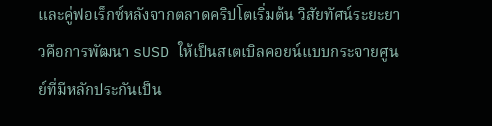และคู่ฟอเร็กซ์หลังจากตลาดคริปโตเริ่มต้น วิสัยทัศน์ระยะยาวคือการพัฒนา sUSD ให้เป็นสเตเบิลคอยน์แบบกระจายศูนย์ที่มีหลักประกันเป็น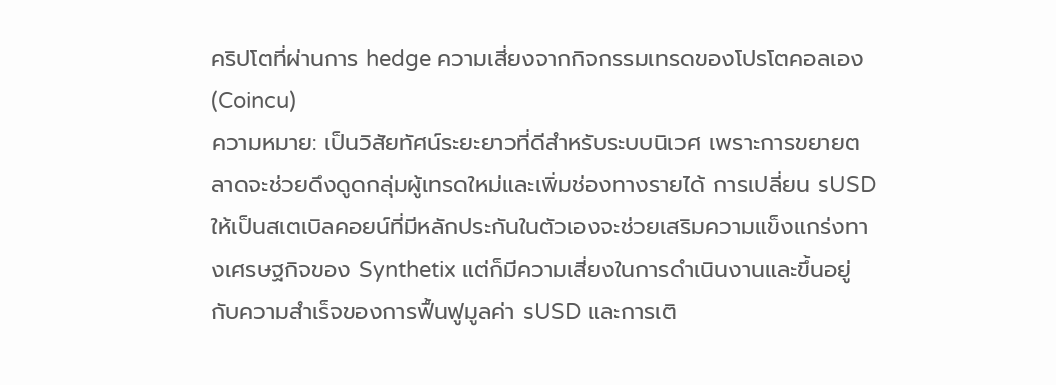คริปโตที่ผ่านการ hedge ความเสี่ยงจากกิจกรรมเทรดของโปรโตคอลเอง (Coincu)
ความหมาย: เป็นวิสัยทัศน์ระยะยาวที่ดีสำหรับระบบนิเวศ เพราะการขยายตลาดจะช่วยดึงดูดกลุ่มผู้เทรดใหม่และเพิ่มช่องทางรายได้ การเปลี่ยน sUSD ให้เป็นสเตเบิลคอยน์ที่มีหลักประกันในตัวเองจะช่วยเสริมความแข็งแกร่งทางเศรษฐกิจของ Synthetix แต่ก็มีความเสี่ยงในการดำเนินงานและขึ้นอยู่กับความสำเร็จของการฟื้นฟูมูลค่า sUSD และการเติ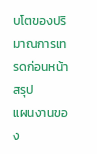บโตของปริมาณการเทรดก่อนหน้า
สรุป
แผนงานของ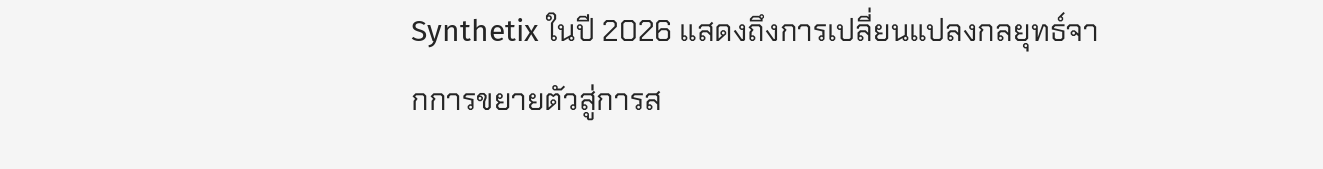Synthetix ในปี 2026 แสดงถึงการเปลี่ยนแปลงกลยุทธ์จากการขยายตัวสู่การส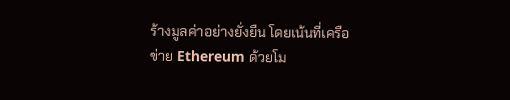ร้างมูลค่าอย่างยั่งยืน โดยเน้นที่เครือข่าย Ethereum ด้วยโม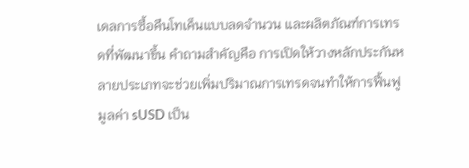เดลการซื้อคืนโทเค็นแบบลดจำนวน และผลิตภัณฑ์การเทรดที่พัฒนาขึ้น คำถามสำคัญคือ การเปิดให้วางหลักประกันหลายประเภทจะช่วยเพิ่มปริมาณการเทรดจนทำให้การฟื้นฟูมูลค่า sUSD เป็น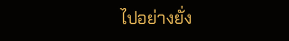ไปอย่างยั่ง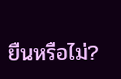ยืนหรือไม่?